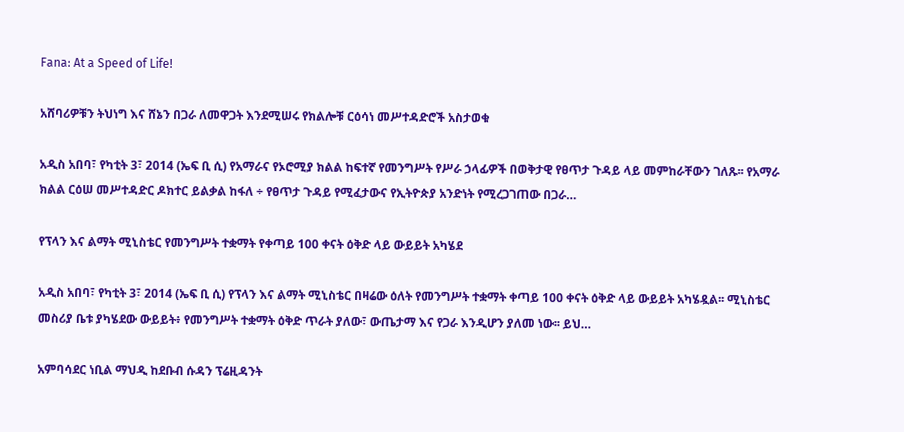Fana: At a Speed of Life!

አሸባሪዎቹን ትህነግ እና ሸኔን በጋራ ለመዋጋት እንደሚሠሩ የክልሎቹ ርዕሳነ መሥተዳድሮች አስታወቁ

አዲስ አበባ፣ የካቲት 3፣ 2014 (ኤፍ ቢ ሲ) የአማራና የኦሮሚያ ክልል ከፍተኛ የመንግሥት የሥራ ኃላፊዎች በወቅታዊ የፀጥታ ጉዳይ ላይ መምከራቸውን ገለጹ፡፡ የአማራ ክልል ርዕሠ መሥተዳድር ዶክተር ይልቃል ከፋለ ÷ የፀጥታ ጉዳይ የሚፈታውና የኢትዮጵያ አንድነት የሚረጋገጠው በጋራ…

የፕላን እና ልማት ሚኒስቴር የመንግሥት ተቋማት የቀጣይ 100 ቀናት ዕቅድ ላይ ውይይት አካሄደ

አዲስ አበባ፣ የካቲት 3፣ 2014 (ኤፍ ቢ ሲ) የፕላን እና ልማት ሚኒስቴር በዛሬው ዕለት የመንግሥት ተቋማት ቀጣይ 100 ቀናት ዕቅድ ላይ ውይይት አካሄዷል፡፡ ሚኒስቴር መስሪያ ቤቱ ያካሄደው ውይይት፥ የመንግሥት ተቋማት ዕቅድ ጥራት ያለው፣ ውጤታማ እና የጋራ እንዲሆን ያለመ ነው፡፡ ይህ…

አምባሳደር ነቢል ማህዲ ከደቡብ ሱዳን ፕሬዚዳንት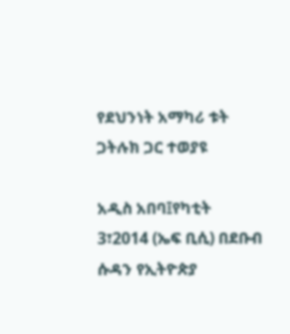የደህንነት አማካሪ ቱት ጋትሉክ ጋር ተወያዩ

አዲስ አበባ፤የካቲት 3፣2014 (ኤፍ ቢሲ) በደቡብ ሱዳን የኢትዮጵያ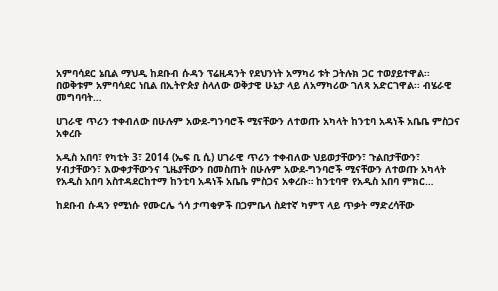አምባሳደር ኔቢል ማህዲ ከደቡብ ሱዳን ፕሬዚዳንት የደህንነት አማካሪ ቱት ጋትሉክ ጋር ተወያይተዋል፡፡ በወቅቱም አምባሳደር ነቢል በኢትዮጵያ ስላለው ወቅታዊ ሁኔታ ላይ ለአማካሪው ገለጻ አድርገዋል፡፡ ብሄራዊ መግባባት…

ሀገራዊ ጥሪን ተቀብለው በሁሉም አውደ-ግንባሮች ሚናቸውን ለተወጡ አካላት ከንቲባ አዳነች አቤቤ ምስጋና አቀረቡ

አዲስ አበባ፣ የካቲት 3፣ 2014 (ኤፍ ቢ ሲ) ሀገራዊ ጥሪን ተቀብለው ህይወታቸውን፣ ጉልበታቸውን፣ ሃብታቸውን፣ እውቀታቸውንና ጊዜያቸውን በመስጠት በሁሉም አውደ-ግንባሮች ሚናቸውን ለተወጡ አካላት የአዲስ አበባ አስተዳደርከተማ ከንቲባ አዳነች አቤቤ ምስጋና አቀረቡ። ከንቲባዋ የአዲስ አበባ ምክር…

ከደቡብ ሱዳን የሚነሱ የሙርሌ ጎሳ ታጣቂዎች በጋምቤላ ስደተኛ ካምፕ ላይ ጥቃት ማድረሳቸው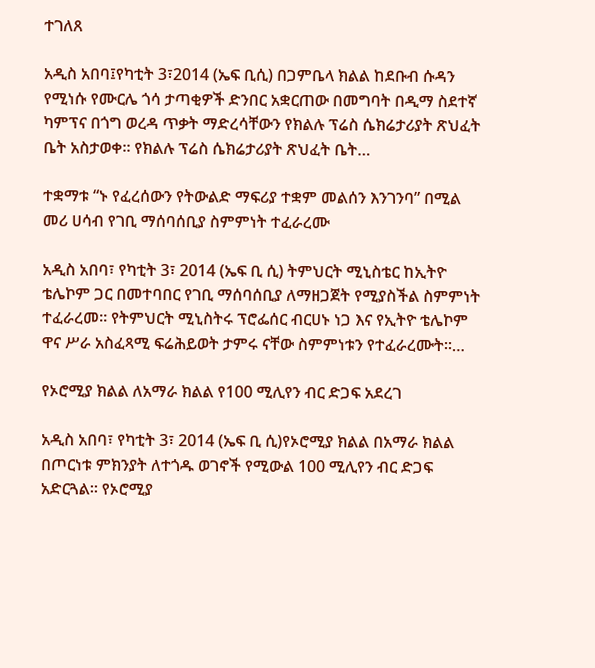ተገለጸ

አዲስ አበባ፤የካቲት 3፣2014 (ኤፍ ቢሲ) በጋምቤላ ክልል ከደቡብ ሱዳን የሚነሱ የሙርሌ ጎሳ ታጣቂዎች ድንበር አቋርጠው በመግባት በዲማ ስደተኛ ካምፕና በጎግ ወረዳ ጥቃት ማድረሳቸውን የክልሉ ፕሬስ ሴክሬታሪያት ጽህፈት ቤት አስታወቀ። የክልሉ ፕሬስ ሴክሬታሪያት ጽህፈት ቤት…

ተቋማቱ “ኑ የፈረሰውን የትውልድ ማፍሪያ ተቋም መልሰን እንገንባ” በሚል መሪ ሀሳብ የገቢ ማሰባሰቢያ ስምምነት ተፈራረሙ

አዲስ አበባ፣ የካቲት 3፣ 2014 (ኤፍ ቢ ሲ) ትምህርት ሚኒስቴር ከኢትዮ ቴሌኮም ጋር በመተባበር የገቢ ማሰባሰቢያ ለማዘጋጀት የሚያስችል ስምምነት ተፈራረመ። የትምህርት ሚኒስትሩ ፕሮፌሰር ብርሀኑ ነጋ እና የኢትዮ ቴሌኮም ዋና ሥራ አስፈጻሚ ፍሬሕይወት ታምሩ ናቸው ስምምነቱን የተፈራረሙት፡፡…

የኦሮሚያ ክልል ለአማራ ክልል የ100 ሚሊየን ብር ድጋፍ አደረገ

አዲስ አበባ፣ የካቲት 3፣ 2014 (ኤፍ ቢ ሲ)የኦሮሚያ ክልል በአማራ ክልል በጦርነቱ ምክንያት ለተጎዱ ወገኖች የሚውል 100 ሚሊየን ብር ድጋፍ አድርጓል። የኦሮሚያ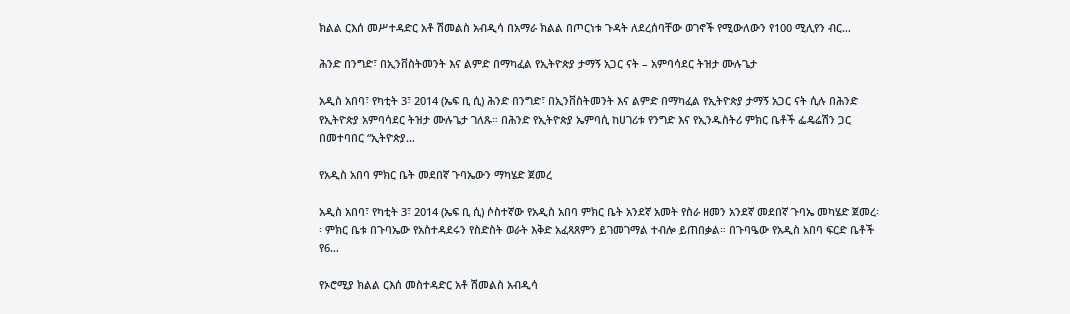ክልል ርእሰ መሥተዳድር አቶ ሽመልስ አብዲሳ በአማራ ክልል በጦርነቱ ጉዳት ለደረሰባቸው ወገኖች የሚውለውን የ100 ሚሊየን ብር…

ሕንድ በንግድ፣ በኢንቨስትመንት እና ልምድ በማካፈል የኢትዮጵያ ታማኝ አጋር ናት – አምባሳደር ትዝታ ሙሉጌታ

አዲስ አበባ፣ የካቲት 3፣ 2014 (ኤፍ ቢ ሲ) ሕንድ በንግድ፣ በኢንቨስትመንት እና ልምድ በማካፈል የኢትዮጵያ ታማኝ አጋር ናት ሲሉ በሕንድ የኢትዮጵያ አምባሳደር ትዝታ ሙሉጌታ ገለጹ። በሕንድ የኢትዮጵያ ኤምባሲ ከሀገሪቱ የንግድ እና የኢንዱስትሪ ምክር ቤቶች ፌዴሬሽን ጋር በመተባበር “ኢትዮጵያ…

የአዲስ አበባ ምክር ቤት መደበኛ ጉባኤውን ማካሄድ ጀመረ

አዲስ አበባ፣ የካቲት 3፣ 2014 (ኤፍ ቢ ሲ) ሶስተኛው የአዲስ አበባ ምክር ቤት አንደኛ አመት የስራ ዘመን አንደኛ መደበኛ ጉባኤ መካሄድ ጀመረ፡፡ ምክር ቤቱ በጉባኤው የአስተዳደሩን የስድስት ወራት እቅድ አፈጻጸምን ይገመገማል ተብሎ ይጠበቃል። በጉባዔው የአዲስ አበባ ፍርድ ቤቶች የ6…

የኦሮሚያ ክልል ርእሰ መስተዳድር አቶ ሽመልስ አብዲሳ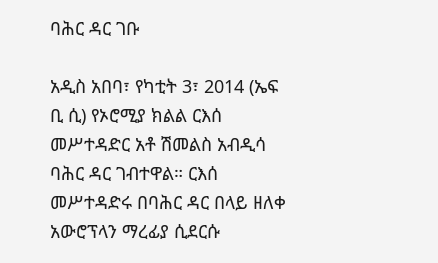ባሕር ዳር ገቡ

አዲስ አበባ፣ የካቲት 3፣ 2014 (ኤፍ ቢ ሲ) የኦሮሚያ ክልል ርእሰ መሥተዳድር አቶ ሽመልስ አብዲሳ ባሕር ዳር ገብተዋል። ርእሰ መሥተዳድሩ በባሕር ዳር በላይ ዘለቀ አውሮፕላን ማረፊያ ሲደርሱ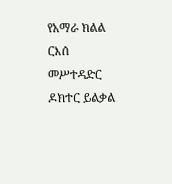የአማራ ክልል ርእሰ መሥተዳድር ዶክተር ይልቃል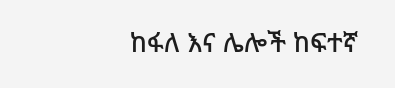ከፋለ እና ሌሎች ከፍተኛ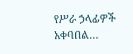የሥራ ኃላፊዎች አቀባበል…